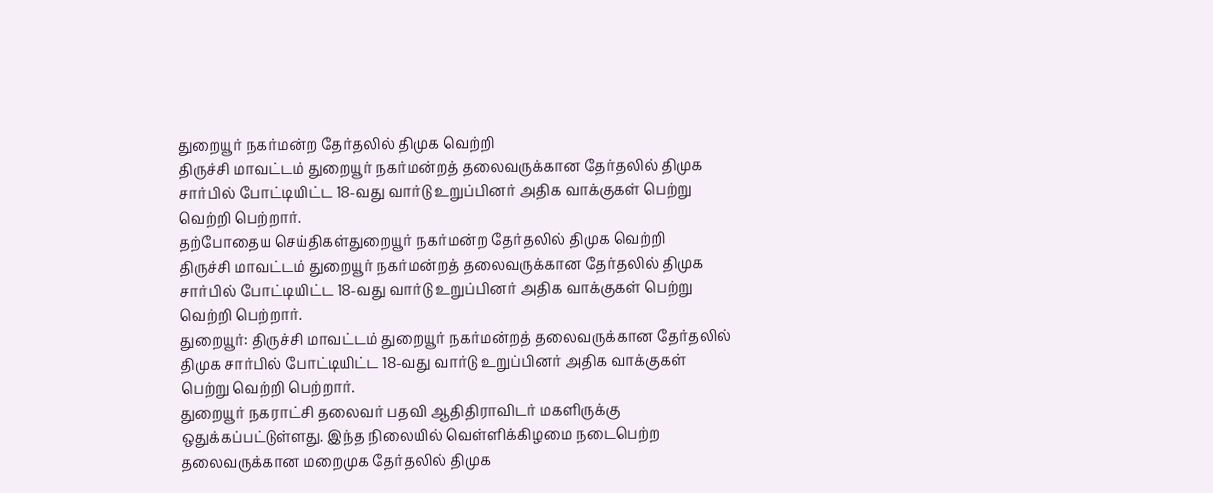துறையூர் நகர்மன்ற தேர்தலில் திமுக வெற்றி
திருச்சி மாவட்டம் துறையூர் நகர்மன்றத் தலைவருக்கான தேர்தலில் திமுக சார்பில் போட்டியிட்ட 18-வது வார்டு உறுப்பினர் அதிக வாக்குகள் பெற்று வெற்றி பெற்றார்.
தற்போதைய செய்திகள்துறையூர் நகர்மன்ற தேர்தலில் திமுக வெற்றி
திருச்சி மாவட்டம் துறையூர் நகர்மன்றத் தலைவருக்கான தேர்தலில் திமுக சார்பில் போட்டியிட்ட 18-வது வார்டு உறுப்பினர் அதிக வாக்குகள் பெற்று வெற்றி பெற்றார்.
துறையூர்: திருச்சி மாவட்டம் துறையூர் நகர்மன்றத் தலைவருக்கான தேர்தலில் திமுக சார்பில் போட்டியிட்ட 18-வது வார்டு உறுப்பினர் அதிக வாக்குகள் பெற்று வெற்றி பெற்றார்.
துறையூர் நகராட்சி தலைவர் பதவி ஆதிதிராவிடர் மகளிருக்கு ஒதுக்கப்பட்டுள்ளது. இந்த நிலையில் வெள்ளிக்கிழமை நடைபெற்ற தலைவருக்கான மறைமுக தேர்தலில் திமுக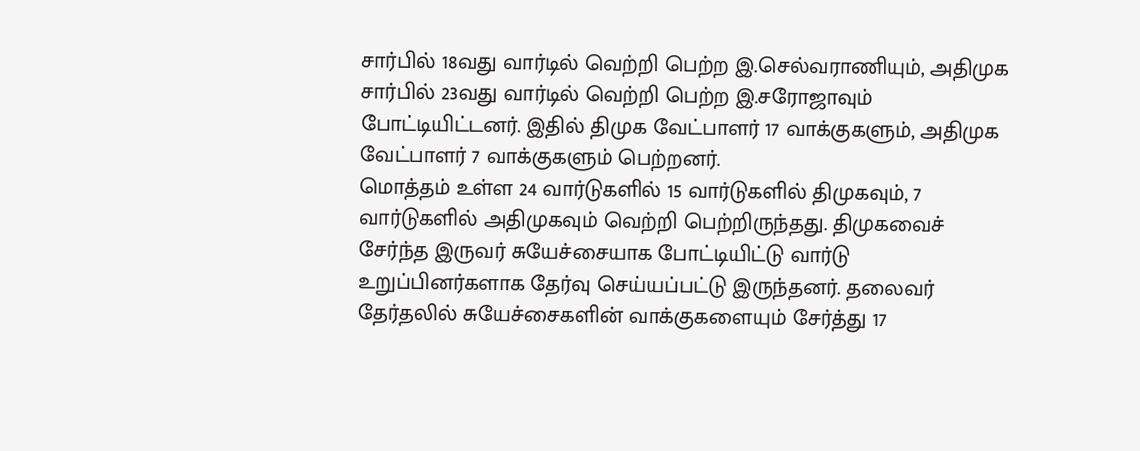சார்பில் 18வது வார்டில் வெற்றி பெற்ற இ.செல்வராணியும், அதிமுக சார்பில் 23வது வார்டில் வெற்றி பெற்ற இ.சரோஜாவும் போட்டியிட்டனர். இதில் திமுக வேட்பாளர் 17 வாக்குகளும், அதிமுக வேட்பாளர் 7 வாக்குகளும் பெற்றனர்.
மொத்தம் உள்ள 24 வார்டுகளில் 15 வார்டுகளில் திமுகவும், 7 வார்டுகளில் அதிமுகவும் வெற்றி பெற்றிருந்தது. திமுகவைச் சேர்ந்த இருவர் சுயேச்சையாக போட்டியிட்டு வார்டு உறுப்பினர்களாக தேர்வு செய்யப்பட்டு இருந்தனர். தலைவர் தேர்தலில் சுயேச்சைகளின் வாக்குகளையும் சேர்த்து 17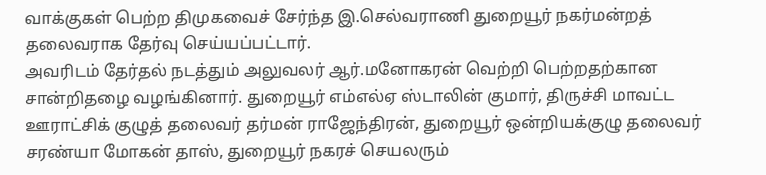வாக்குகள் பெற்ற திமுகவைச் சேர்ந்த இ.செல்வராணி துறையூர் நகர்மன்றத் தலைவராக தேர்வு செய்யப்பட்டார்.
அவரிடம் தேர்தல் நடத்தும் அலுவலர் ஆர்.மனோகரன் வெற்றி பெற்றதற்கான சான்றிதழை வழங்கினார். துறையூர் எம்எல்ஏ ஸ்டாலின் குமார், திருச்சி மாவட்ட ஊராட்சிக் குழுத் தலைவர் தர்மன் ராஜேந்திரன், துறையூர் ஒன்றியக்குழு தலைவர் சரண்யா மோகன் தாஸ், துறையூர் நகரச் செயலரும்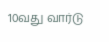10வது வார்டு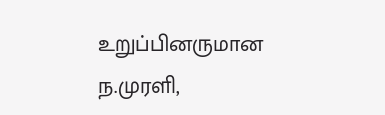உறுப்பினருமான ந.முரளி,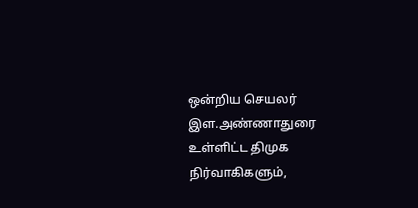ஒன்றிய செயலர் இள.அண்ணாதுரை உள்ளிட்ட திமுக நிர்வாகிகளும்,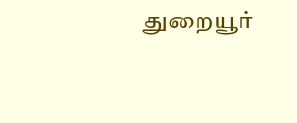துறையூர்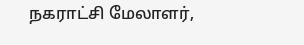நகராட்சி மேலாளர்,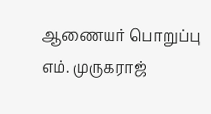ஆணையர் பொறுப்பு எம். முருகராஜ்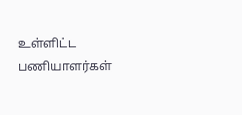உள்ளிட்ட பணியாளர்கள்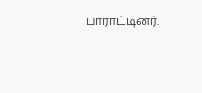பாராட்டினர்.